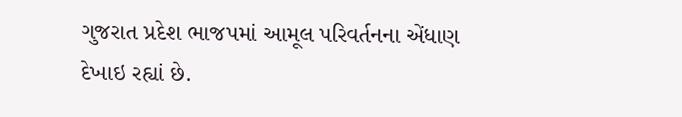ગુજરાત પ્રદેશ ભાજપમાં આમૂલ પરિવર્તનના એંધાણ દેખાઇ રહ્યાં છે.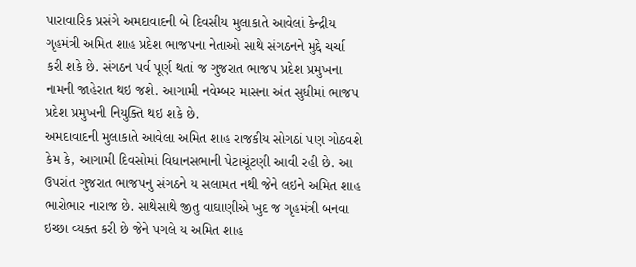પારાવારિક પ્રસંગે અમદાવાદની બે દિવસીય મુલાકાતે આવેલાં કેન્દ્રીય ગૃહમંત્રી અમિત શાહ પ્રદેશ ભાજપના નેતાઓ સાથે સંગઠનને મુદ્દે ચર્ચા કરી શકે છે. સંગઠન પર્વ પૂર્ણ થતાં જ ગુજરાત ભાજપ પ્રદેશ પ્રમુખના નામની જાહેરાત થઇ જશે. આગામી નવેમ્બર માસના અંત સુધીમાં ભાજપ પ્રદેશ પ્રમુખની નિયુક્તિ થઇ શકે છે.
અમદાવાદની મુલાકાતે આવેલા અમિત શાહ રાજકીય સોગઠાં પણ ગોઠવશે કેમ કે, આગામી દિવસોમાં વિધાનસભાની પેટાચૂંટણી આવી રહી છે. આ ઉપરાંત ગુજરાત ભાજપનુ સંગઠને ય સલામત નથી જેને લઇને અમિત શાહ ભારોભાર નારાજ છે. સાથેસાથે જીતુ વાઘાણીએ ખુદ જ ગૃહમંત્રી બનવા ઇચ્છા વ્યક્ત કરી છે જેને પગલે ય અમિત શાહ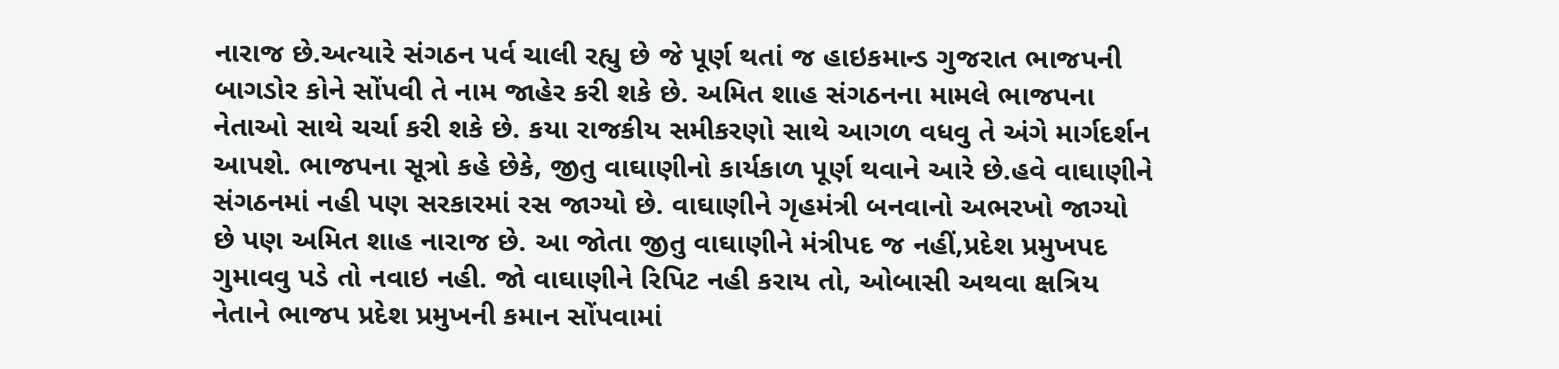નારાજ છે.અત્યારે સંગઠન પર્વ ચાલી રહ્યુ છે જે પૂર્ણ થતાં જ હાઇકમાન્ડ ગુજરાત ભાજપની બાગડોર કોને સોંપવી તે નામ જાહેર કરી શકે છે. અમિત શાહ સંગઠનના મામલે ભાજપના નેતાઓ સાથે ચર્ચા કરી શકે છે. કયા રાજકીય સમીકરણો સાથે આગળ વધવુ તે અંગે માર્ગદર્શન આપશે. ભાજપના સૂત્રો કહે છેકે, જીતુ વાઘાણીનો કાર્યકાળ પૂર્ણ થવાને આરે છે.હવે વાઘાણીને સંગઠનમાં નહી પણ સરકારમાં રસ જાગ્યો છે. વાઘાણીને ગૃહમંત્રી બનવાનો અભરખો જાગ્યો છે પણ અમિત શાહ નારાજ છે. આ જોતા જીતુ વાઘાણીને મંત્રીપદ જ નહીં,પ્રદેશ પ્રમુખપદ ગુમાવવુ પડે તો નવાઇ નહી. જો વાઘાણીને રિપિટ નહી કરાય તો, ઓબાસી અથવા ક્ષત્રિય નેતાને ભાજપ પ્રદેશ પ્રમુખની કમાન સોંપવામાં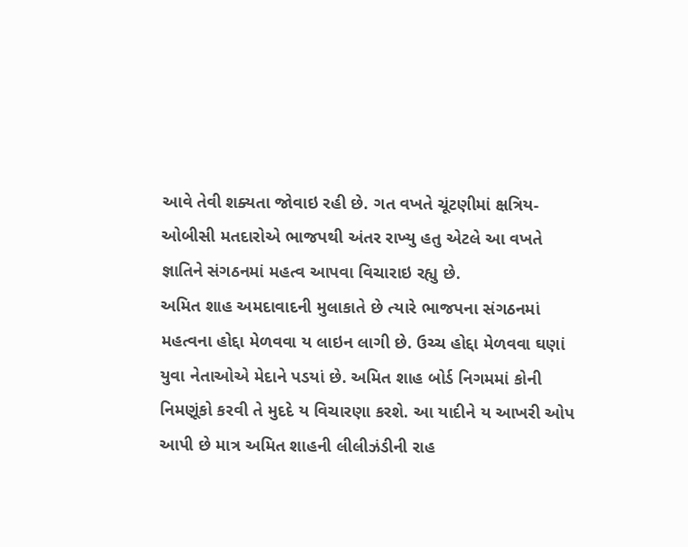આવે તેવી શક્યતા જોવાઇ રહી છે. ગત વખતે ચૂંટણીમાં ક્ષત્રિય-ઓબીસી મતદારોએ ભાજપથી અંતર રાખ્યુ હતુ એટલે આ વખતે જ્ઞાતિને સંગઠનમાં મહત્વ આપવા વિચારાઇ રહ્યુ છે.
અમિત શાહ અમદાવાદની મુલાકાતે છે ત્યારે ભાજપના સંગઠનમાં મહત્વના હોદ્દા મેળવવા ય લાઇન લાગી છે. ઉચ્ચ હોદ્દા મેળવવા ઘણાં યુવા નેતાઓએ મેદાને પડયાં છે. અમિત શાહ બોર્ડ નિગમમાં કોની નિમણૂંકો કરવી તે મુદદે ય વિચારણા કરશે. આ યાદીને ય આખરી ઓપ આપી છે માત્ર અમિત શાહની લીલીઝંડીની રાહ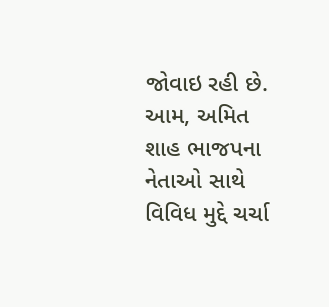જોવાઇ રહી છે. આમ, અમિત શાહ ભાજપના નેતાઓ સાથે વિવિધ મુદ્દે ચર્ચા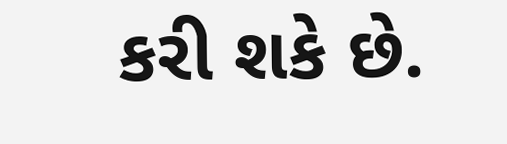કરી શકે છે.